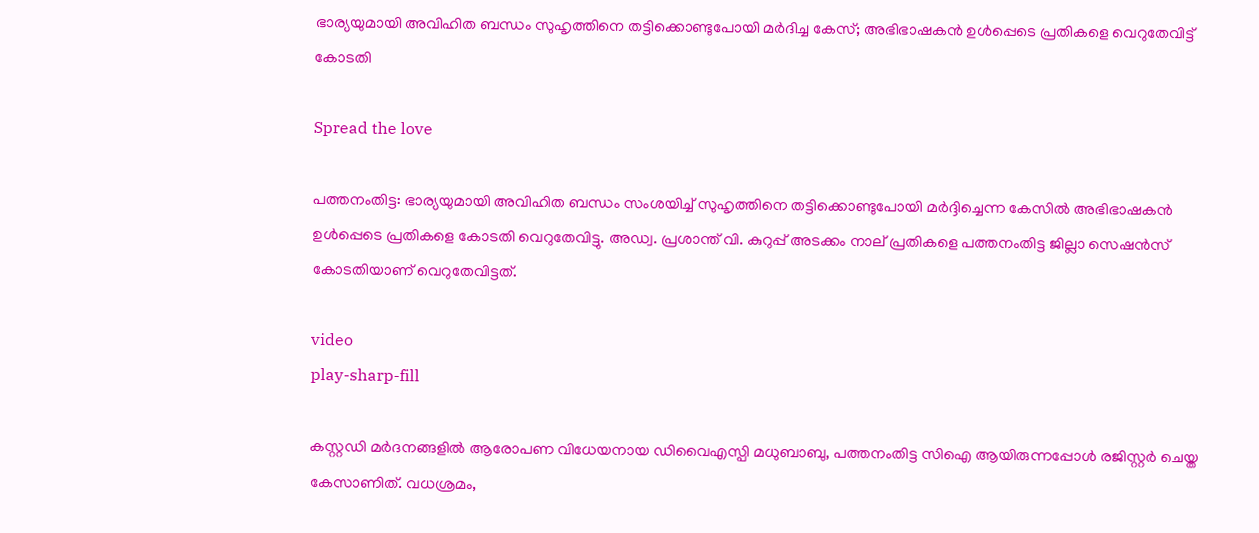ഭാര്യയുമായി അവിഹിത ബന്ധം സുഹൃത്തിനെ തട്ടിക്കൊണ്ടുപോയി മര്‍ദിച്ച കേസ്; അഭിഭാഷകൻ ഉൾപ്പെടെ പ്രതികളെ വെറുതേവിട്ട് കോടതി

Spread the love

പത്തനംതിട്ട: ഭാര്യയുമായി അവിഹിത ബന്ധം സംശയിച്ച് സുഹൃത്തിനെ തട്ടിക്കൊണ്ടുപോയി മര്‍ദ്ദിച്ചെന്ന കേസില്‍ അഭിഭാഷകൻ ഉൾപ്പെടെ പ്രതികളെ കോടതി വെറുതേവിട്ടു. അഡ്വ. പ്രശാന്ത് വി. കുറുപ്പ് അടക്കം നാല് പ്രതികളെ പത്തനംതിട്ട ജില്ലാ സെഷന്‍സ് കോടതിയാണ് വെറുതേവിട്ടത്.

video
play-sharp-fill

കസ്റ്റഡി മര്‍ദനങ്ങളില്‍ ആരോപണ വിധേയനായ ഡിവൈഎസ്പി മധുബാബു, പത്തനംതിട്ട സിഐ ആയിരുന്നപ്പോള്‍ രജിസ്റ്റര്‍ ചെയ്ത കേസാണിത്. വധശ്രമം,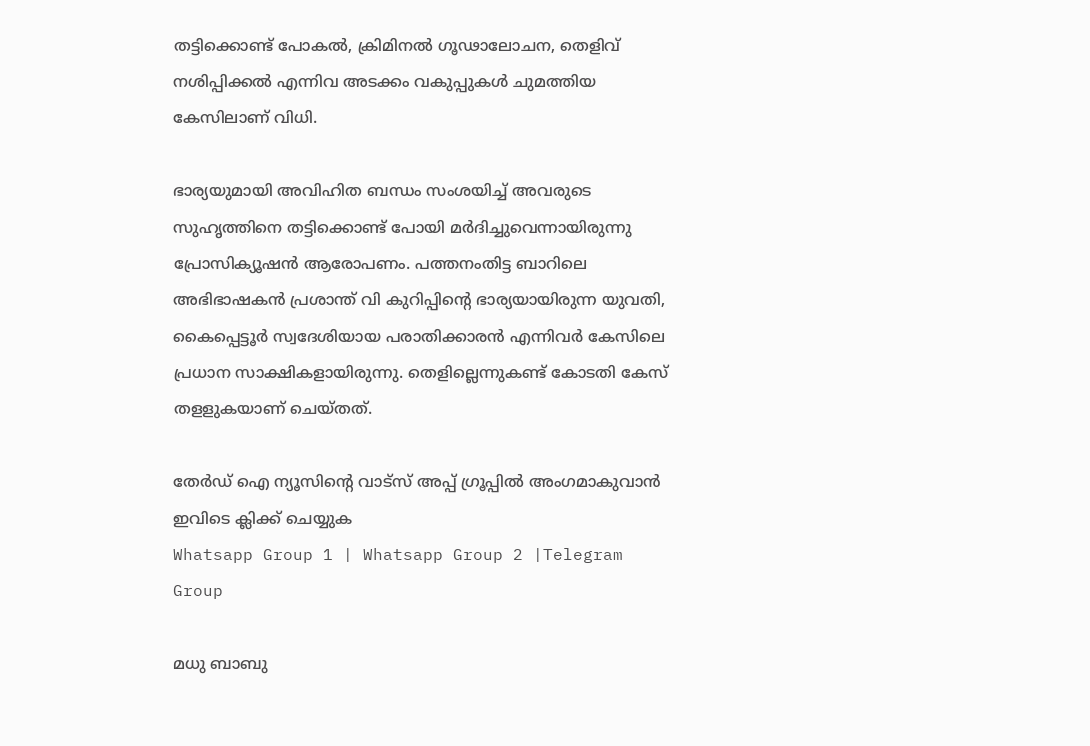തട്ടിക്കൊണ്ട് പോകല്‍, ക്രിമിനല്‍ ഗൂഢാലോചന, തെളിവ് നശിപ്പിക്കല്‍ എന്നിവ അടക്കം വകുപ്പുകള്‍ ചുമത്തിയ കേസിലാണ് വിധി.

ഭാര്യയുമായി അവിഹിത ബന്ധം സംശയിച്ച് അവരുടെ സുഹൃത്തിനെ തട്ടിക്കൊണ്ട് പോയി മര്‍ദിച്ചുവെന്നായിരുന്നു പ്രോസിക്യൂഷന്‍ ആരോപണം. പത്തനംതിട്ട ബാറിലെ അഭിഭാഷകന്‍ പ്രശാന്ത് വി കുറിപ്പിന്‍റെ ഭാര്യയായിരുന്ന യുവതി, കൈപ്പെട്ടൂര്‍ സ്വദേശിയായ പരാതിക്കാരന്‍ എന്നിവര്‍ കേസിലെ പ്രധാന സാക്ഷികളായിരുന്നു. തെളില്ലെന്നുകണ്ട് കോടതി കേസ് തളളുകയാണ് ചെയ്തത്.

തേർഡ് ഐ ന്യൂസിന്റെ വാട്സ് അപ്പ് ഗ്രൂപ്പിൽ അംഗമാകുവാൻ ഇവിടെ ക്ലിക്ക് ചെയ്യുക
Whatsapp Group 1 | Whatsapp Group 2 |Telegram Group

മധു ബാബു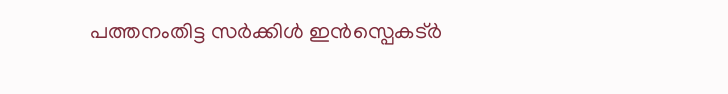പത്തനംതിട്ട സര്‍ക്കിള്‍ ഇന്‍സ്പെകട്ര്‍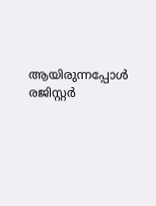ആയിരുന്നപ്പോള്‍ രജിസ്റ്റര്‍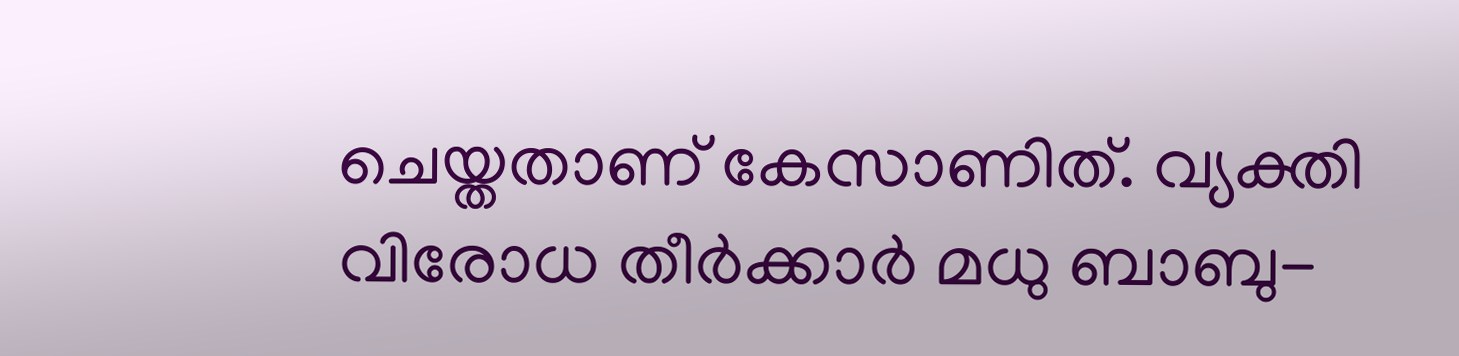ചെയ്തതാണ് കേസാണിത്. വ്യക്തി വിരോധ തീര്‍ക്കാര്‍ മധു ബാബു-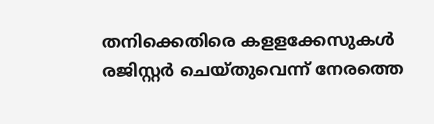തനിക്കെതിരെ കളളക്കേസുകള്‍ രജിസ്റ്റര്‍ ചെയ്തുവെന്ന് നേരത്തെ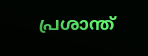പ്രശാന്ത്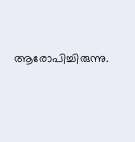ആരോപിച്ചിരുന്നു.